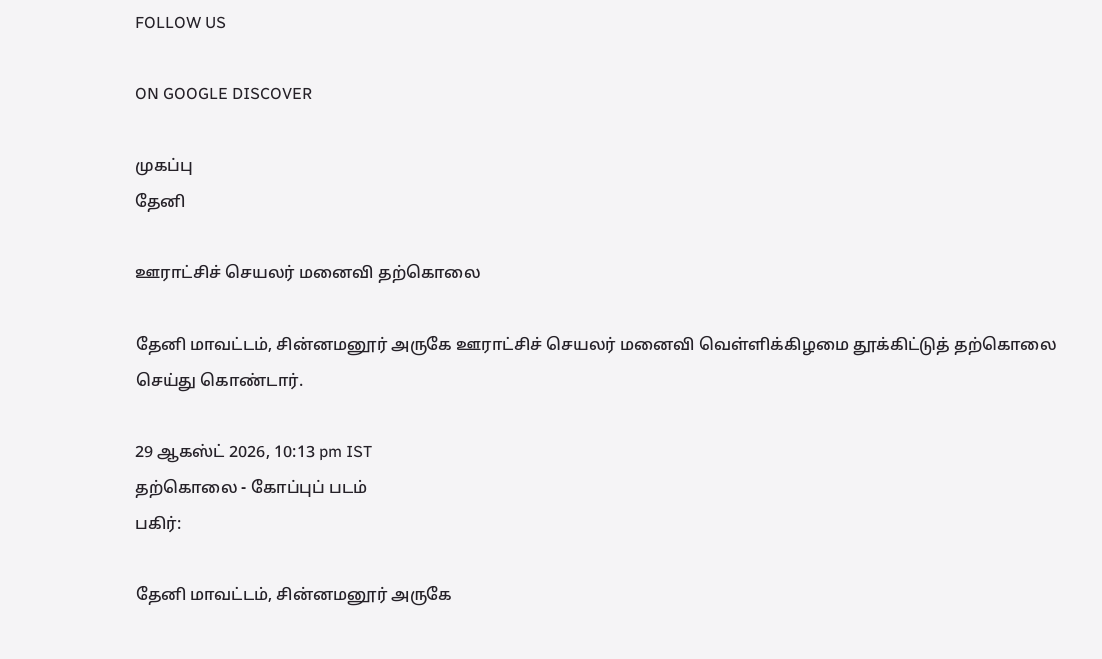FOLLOW US

ON GOOGLE DISCOVER

முகப்பு
தேனி

ஊராட்சிச் செயலர் மனைவி தற்கொலை

தேனி மாவட்டம், சின்னமனூர் அருகே ஊராட்சிச் செயலர் மனைவி வெள்ளிக்கிழமை தூக்கிட்டுத் தற்கொலை செய்து கொண்டார்.

29 ஆகஸ்ட் 2026, 10:13 pm IST
தற்கொலை - கோப்புப் படம்
பகிர்:

தேனி மாவட்டம், சின்னமனூர் அருகே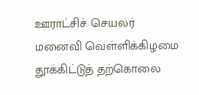ஊராட்சிச் செயலர் மனைவி வெள்ளிக்கிழமை தூக்கிட்டுத் தற்கொலை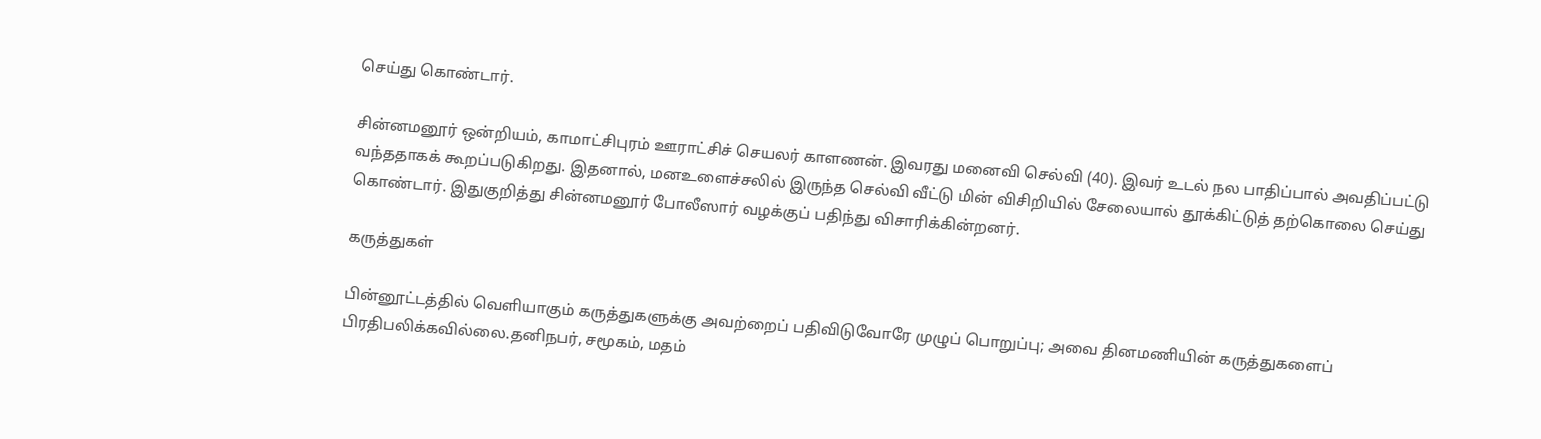செய்து கொண்டார்.

சின்னமனூர் ஒன்றியம், காமாட்சிபுரம் ஊராட்சிச் செயலர் காளணன். இவரது மனைவி செல்வி (40). இவர் உடல் நல பாதிப்பால் அவதிப்பட்டு வந்ததாகக் கூறப்படுகிறது. இதனால், மனஉளைச்சலில் இருந்த செல்வி வீட்டு மின் விசிறியில் சேலையால் தூக்கிட்டுத் தற்கொலை செய்து கொண்டார். இதுகுறித்து சின்னமனூர் போலீஸார் வழக்குப் பதிந்து விசாரிக்கின்றனர்.

கருத்துகள்

பின்னூட்டத்தில் வெளியாகும் கருத்துகளுக்கு அவற்றைப் பதிவிடுவோரே முழுப் பொறுப்பு; அவை தினமணியின் கருத்துகளைப் பிரதிபலிக்கவில்லை.தனிநபர், சமூகம், மதம்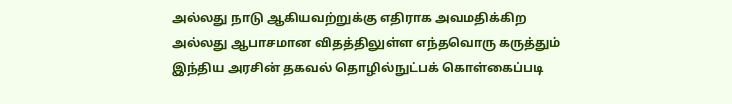அல்லது நாடு ஆகியவற்றுக்கு எதிராக அவமதிக்கிற அல்லது ஆபாசமான விதத்திலுள்ள எந்தவொரு கருத்தும் இந்திய அரசின் தகவல் தொழில்நுட்பக் கொள்கைப்படி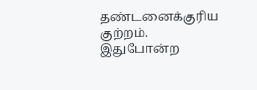தண்டனைக்குரிய குற்றம். இதுபோன்ற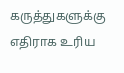கருத்துகளுக்கு எதிராக உரிய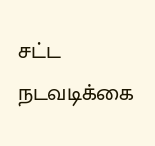சட்ட நடவடிக்கை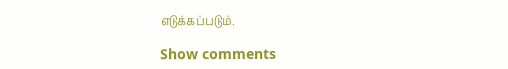எடுக்கப்படும்.

Show comments